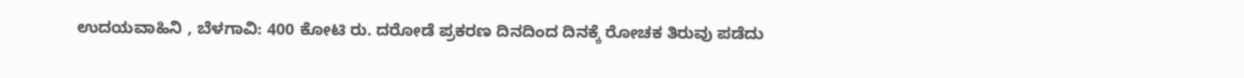ಉದಯವಾಹಿನಿ , ಬೆಳಗಾವಿ: 400 ಕೋಟಿ ರು. ದರೋಡೆ ಪ್ರಕರಣ ದಿನದಿಂದ ದಿನಕ್ಕೆ ರೋಚಕ ತಿರುವು ಪಡೆದು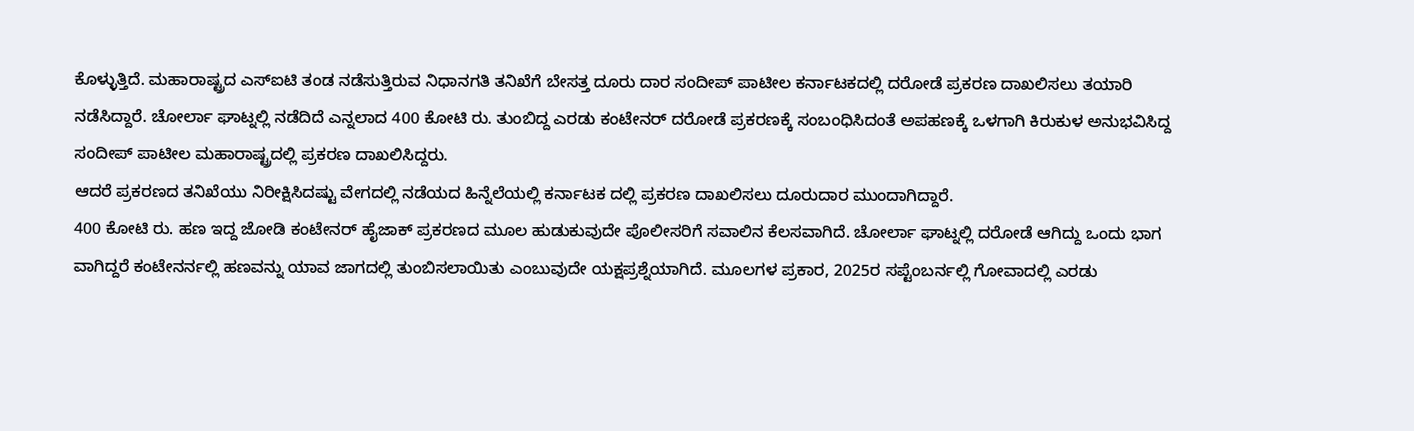ಕೊಳ್ಳುತ್ತಿದೆ. ಮಹಾರಾಷ್ಟ್ರದ ಎಸ್ಐಟಿ ತಂಡ ನಡೆಸುತ್ತಿರುವ ನಿಧಾನಗತಿ ತನಿಖೆಗೆ ಬೇಸತ್ತ ದೂರು ದಾರ ಸಂದೀಪ್ ಪಾಟೀಲ ಕರ್ನಾಟಕದಲ್ಲಿ ದರೋಡೆ ಪ್ರಕರಣ ದಾಖಲಿಸಲು ತಯಾರಿ ನಡೆಸಿದ್ದಾರೆ. ಚೋರ್ಲಾ ಘಾಟ್ನಲ್ಲಿ ನಡೆದಿದೆ ಎನ್ನಲಾದ 400 ಕೋಟಿ ರು. ತುಂಬಿದ್ದ ಎರಡು ಕಂಟೇನರ್ ದರೋಡೆ ಪ್ರಕರಣಕ್ಕೆ ಸಂಬಂಧಿಸಿದಂತೆ ಅಪಹಣಕ್ಕೆ ಒಳಗಾಗಿ ಕಿರುಕುಳ ಅನುಭವಿಸಿದ್ದ ಸಂದೀಪ್ ಪಾಟೀಲ ಮಹಾರಾಷ್ಟ್ರದಲ್ಲಿ ಪ್ರಕರಣ ದಾಖಲಿಸಿದ್ದರು.
ಆದರೆ ಪ್ರಕರಣದ ತನಿಖೆಯು ನಿರೀಕ್ಷಿಸಿದಷ್ಟು ವೇಗದಲ್ಲಿ ನಡೆಯದ ಹಿನ್ನೆಲೆಯಲ್ಲಿ ಕರ್ನಾಟಕ ದಲ್ಲಿ ಪ್ರಕರಣ ದಾಖಲಿಸಲು ದೂರುದಾರ ಮುಂದಾಗಿದ್ದಾರೆ.
400 ಕೋಟಿ ರು. ಹಣ ಇದ್ದ ಜೋಡಿ ಕಂಟೇನರ್ ಹೈಜಾಕ್ ಪ್ರಕರಣದ ಮೂಲ ಹುಡುಕುವುದೇ ಪೊಲೀಸರಿಗೆ ಸವಾಲಿನ ಕೆಲಸವಾಗಿದೆ. ಚೋರ್ಲಾ ಘಾಟ್ನಲ್ಲಿ ದರೋಡೆ ಆಗಿದ್ದು ಒಂದು ಭಾಗ ವಾಗಿದ್ದರೆ ಕಂಟೇನರ್ನಲ್ಲಿ ಹಣವನ್ನು ಯಾವ ಜಾಗದಲ್ಲಿ ತುಂಬಿಸಲಾಯಿತು ಎಂಬುವುದೇ ಯಕ್ಷಪ್ರಶ್ನೆಯಾಗಿದೆ. ಮೂಲಗಳ ಪ್ರಕಾರ, 2025ರ ಸಪ್ಟೆಂಬರ್ನಲ್ಲಿ ಗೋವಾದಲ್ಲಿ ಎರಡು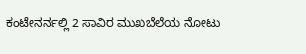ಕಂಟೇನರ್ನಲ್ಲಿ 2 ಸಾವಿರ ಮುಖಬೆಲೆಯ ನೋಟು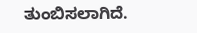ತುಂಬಿಸಲಾಗಿದೆ.